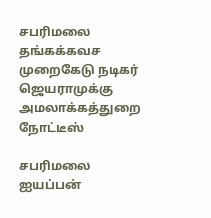சபரிமலை தங்கக்கவச முறைகேடு நடிகர் ஜெயராமுக்கு அமலாக்கத்துறை நோட்டீஸ்

சபரிமலை ஐயப்பன்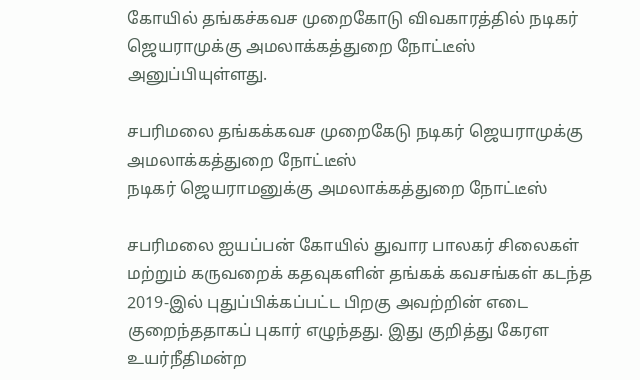கோயில் தங்கச்கவச முறைகோடு விவகாரத்தில் நடிகர் ஜெயராமுக்கு அமலாக்கத்துறை நோட்டீஸ் அனுப்பியுள்ளது.

சபரிமலை தங்கக்கவச முறைகேடு நடிகர் ஜெயராமுக்கு அமலாக்கத்துறை நோட்டீஸ்
நடிகர் ஜெயராமனுக்கு அமலாக்கத்துறை நோட்டீஸ்

சபரிமலை ஐயப்பன் கோயில் துவார பாலகர் சிலைகள் மற்றும் கருவறைக் கதவுகளின் தங்கக் கவசங்கள் கடந்த 2019-இல் புதுப்பிக்கப்பட்ட பிறகு அவற்றின் எடை குறைந்ததாகப் புகார் எழுந்தது. இது குறித்து கேரள உயர்நீதிமன்ற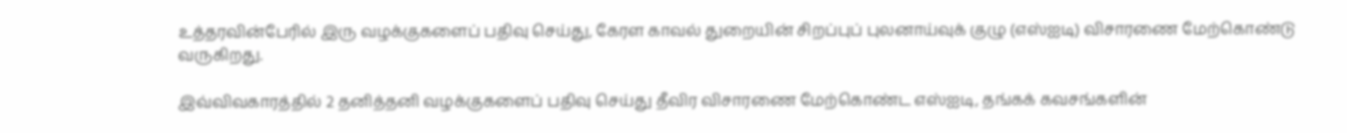உத்தரவின்பேரில் இரு வழக்குகளைப் பதிவு செய்து, கேரள காவல் துறையின் சிறப்புப் புலனாய்வுக் குழு (எஸ்ஐடி) விசாரணை மேற்கொண்டு வருகிறது.

இவ்விவகாரத்தில் 2 தனித்தனி வழக்குகளைப் பதிவு செய்து தீவிர விசாரணை மேற்கொண்ட எஸ்ஐடி, தங்கக் கவசங்களின்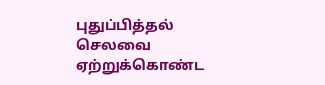புதுப்பித்தல் செலவை ஏற்றுக்கொண்ட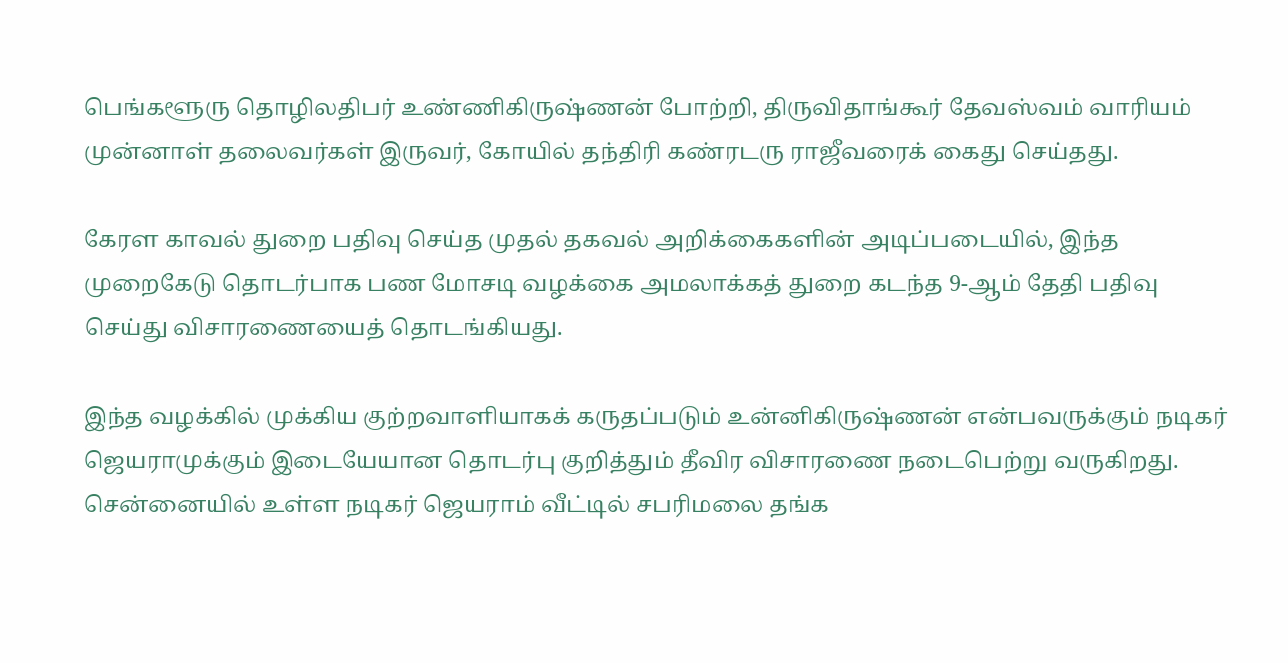பெங்களூரு தொழிலதிபர் உண்ணிகிருஷ்ணன் போற்றி, திருவிதாங்கூர் தேவஸ்வம் வாரியம் முன்னாள் தலைவர்கள் இருவர், கோயில் தந்திரி கண்ரடரு ராஜீவரைக் கைது செய்தது.

கேரள காவல் துறை பதிவு செய்த முதல் தகவல் அறிக்கைகளின் அடிப்படையில், இந்த முறைகேடு தொடர்பாக பண மோசடி வழக்கை அமலாக்கத் துறை கடந்த 9-ஆம் தேதி பதிவு செய்து விசாரணையைத் தொடங்கியது.

இந்த வழக்கில் முக்கிய குற்றவாளியாகக் கருதப்படும் உன்னிகிருஷ்ணன் என்பவருக்கும் நடிகர் ஜெயராமுக்கும் இடையேயான தொடர்பு குறித்தும் தீவிர விசாரணை நடைபெற்று வருகிறது. சென்னையில் உள்ள நடிகர் ஜெயராம் வீட்டில் சபரிமலை தங்க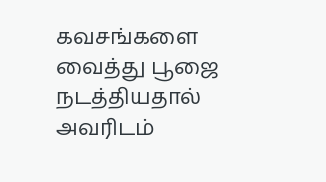கவசங்களை வைத்து பூஜை நடத்தியதால் அவரிடம்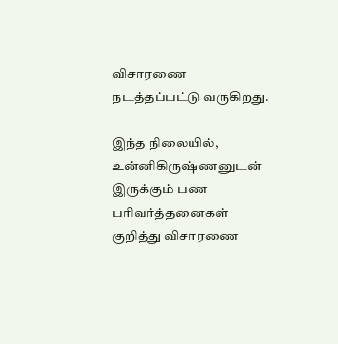விசாரணை நடத்தப்பட்டு வருகிறது.

இந்த நிலையில், உன்னிகிருஷ்ணனுடன் இருக்கும் பண பரிவர்த்தனைகள் குறித்து விசாரணை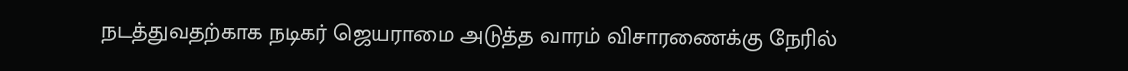நடத்துவதற்காக நடிகர் ஜெயராமை அடுத்த வாரம் விசாரணைக்கு நேரில்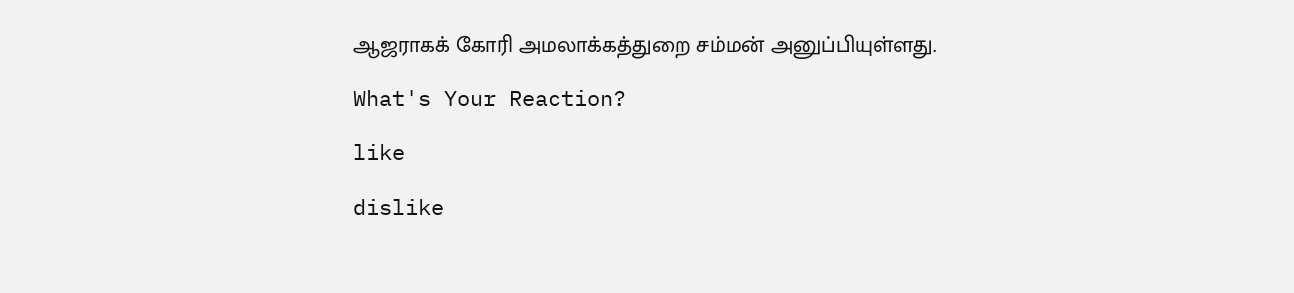ஆஜராகக் கோரி அமலாக்கத்துறை சம்மன் அனுப்பியுள்ளது.

What's Your Reaction?

like

dislike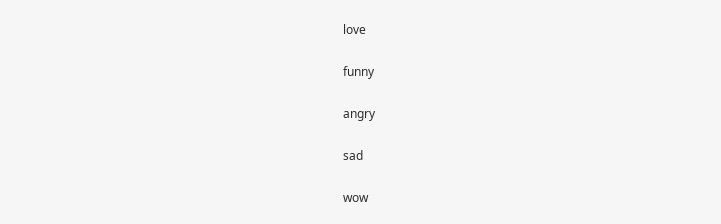love

funny

angry

sad

wow